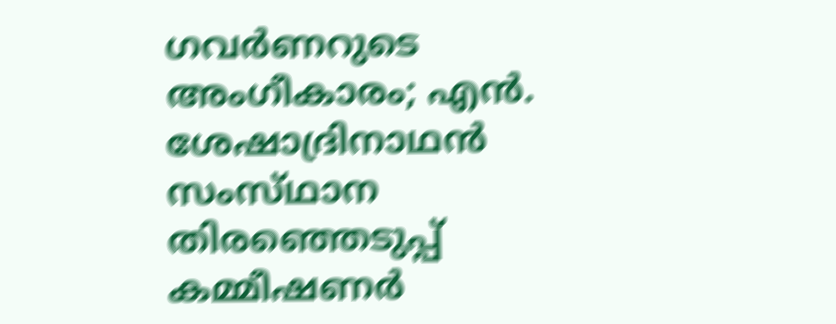ഗവർണറുടെ അംഗീകാരം; എൻ. ശേഷാദ്രിനാഥൻ സംസ്‌ഥാന തിരഞ്ഞെടുപ്പ് കമ്മീഷണർ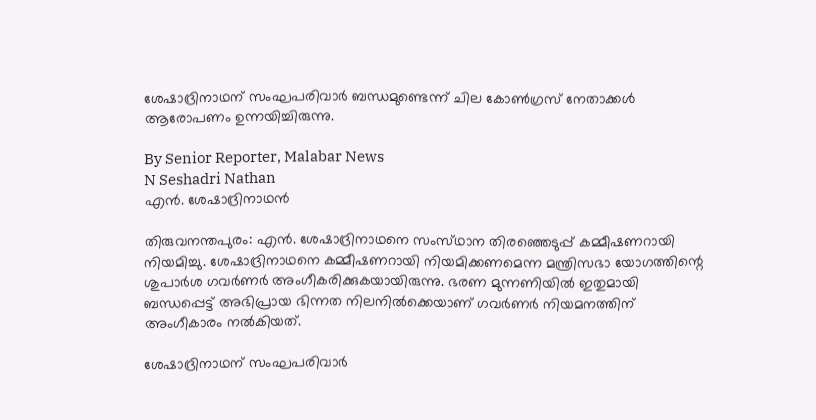ശേഷാദ്രിനാഥന് സംഘപരിവാർ ബന്ധമുണ്ടെന്ന് ചില കോൺഗ്രസ് നേതാക്കൾ ആരോപണം ഉന്നയിച്ചിരുന്നു.

By Senior Reporter, Malabar News
N Seshadri Nathan
എൻ. ശേഷാദ്രിനാഥൻ

തിരുവനന്തപുരം: എൻ. ശേഷാദ്രിനാഥനെ സംസ്‌ഥാന തിരഞ്ഞെടുപ്പ് കമ്മീഷണറായി നിയമിച്ചു. ശേഷാദ്രിനാഥനെ കമ്മീഷണറായി നിയമിക്കണമെന്ന മന്ത്രിസഭാ യോഗത്തിന്റെ ശുപാർശ ഗവർണർ അംഗീകരിക്കുകയായിരുന്നു. ഭരണ മുന്നണിയിൽ ഇതുമായി ബന്ധപ്പെട്ട് അഭിപ്രായ ഭിന്നത നിലനിൽക്കെയാണ് ഗവർണർ നിയമനത്തിന് അംഗീകാരം നൽകിയത്.

ശേഷാദ്രിനാഥന് സംഘപരിവാർ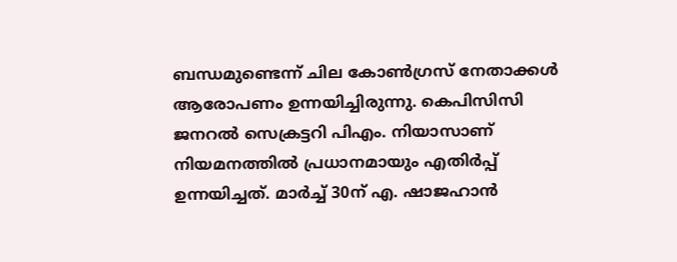ബന്ധമുണ്ടെന്ന് ചില കോൺഗ്രസ് നേതാക്കൾ ആരോപണം ഉന്നയിച്ചിരുന്നു. കെപിസിസി ജനറൽ സെക്രട്ടറി പിഎം. നിയാസാണ് നിയമനത്തിൽ പ്രധാനമായും എതിർപ്പ് ഉന്നയിച്ചത്. മാർച്ച് 30ന് എ. ഷാജഹാൻ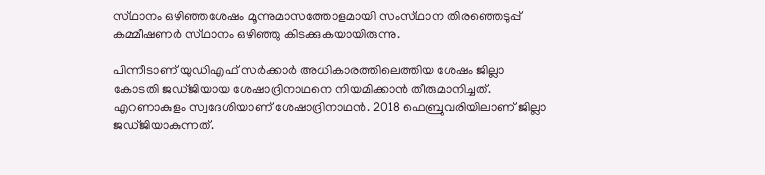സ്‌ഥാനം ഒഴിഞ്ഞശേഷം മൂന്നുമാസത്തോളമായി സംസ്‌ഥാന തിരഞ്ഞെടുപ്പ് കമ്മീഷണർ സ്‌ഥാനം ഒഴിഞ്ഞു കിടക്കുകയായിരുന്നു.

പിന്നീടാണ് യുഡിഎഫ് സർക്കാർ അധികാരത്തിലെത്തിയ ശേഷം ജില്ലാ കോടതി ജഡ്‌ജിയായ ശേഷാദ്രിനാഥനെ നിയമിക്കാൻ തീരുമാനിച്ചത്. എറണാകുളം സ്വദേശിയാണ് ശേഷാദ്രിനാഥൻ. 2018 ഫെബ്രുവരിയിലാണ് ജില്ലാ ജഡ്‌ജിയാകുന്നത്.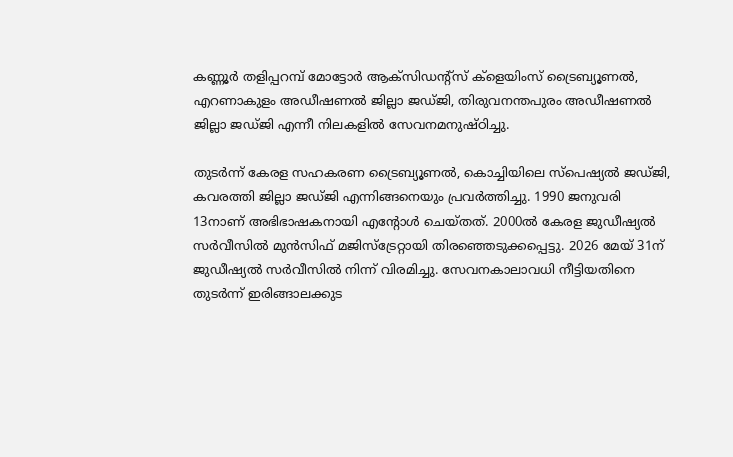കണ്ണൂർ തളിപ്പറമ്പ് മോട്ടോർ ആക്‌സിഡന്റ്സ് ക്ളെയിംസ് ട്രൈബ്യൂണൽ, എറണാകുളം അഡീഷണൽ ജില്ലാ ജഡ്‌ജി, തിരുവനന്തപുരം അഡീഷണൽ ജില്ലാ ജഡ്‌ജി എന്നീ നിലകളിൽ സേവനമനുഷ്‌ഠിച്ചു.

തുടർന്ന് കേരള സഹകരണ ട്രൈബ്യൂണൽ, കൊച്ചിയിലെ സ്‌പെഷ്യൽ ജഡ്‌ജി, കവരത്തി ജില്ലാ ജഡ്‌ജി എന്നിങ്ങനെയും പ്രവർത്തിച്ചു. 1990 ജനുവരി 13നാണ് അഭിഭാഷകനായി എന്റോൾ ചെയ്‌തത്‌. 2000ൽ കേരള ജുഡീഷ്യൽ സർവീസിൽ മുൻസിഫ് മജിസ്‌ട്രേറ്റായി തിരഞ്ഞെടുക്കപ്പെട്ടു. 2026 മേയ് 31ന് ജുഡീഷ്യൽ സർവീസിൽ നിന്ന് വിരമിച്ചു. സേവനകാലാവധി നീട്ടിയതിനെ തുടർന്ന് ഇരിങ്ങാലക്കുട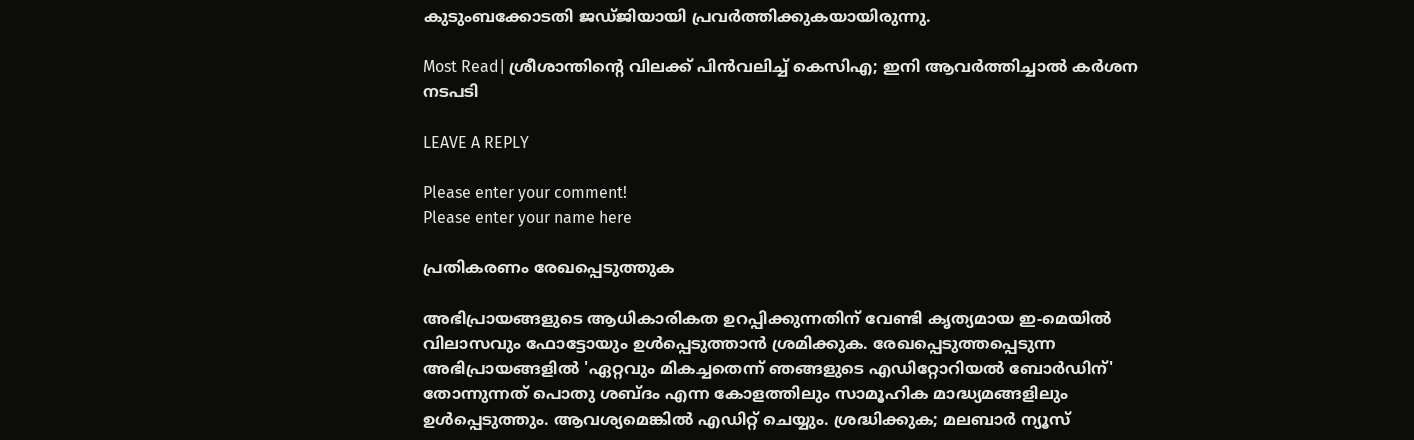കുടുംബക്കോടതി ജഡ്‌ജിയായി പ്രവർത്തിക്കുകയായിരുന്നു.

Most Read| ശ്രീശാന്തിന്റെ വിലക്ക് പിൻവലിച്ച് കെസിഎ; ഇനി ആവർത്തിച്ചാൽ കർശന നടപടി

LEAVE A REPLY

Please enter your comment!
Please enter your name here

പ്രതികരണം രേഖപ്പെടുത്തുക

അഭിപ്രായങ്ങളുടെ ആധികാരികത ഉറപ്പിക്കുന്നതിന് വേണ്ടി കൃത്യമായ ഇ-മെയിൽ വിലാസവും ഫോട്ടോയും ഉൾപ്പെടുത്താൻ ശ്രമിക്കുക. രേഖപ്പെടുത്തപ്പെടുന്ന അഭിപ്രായങ്ങളിൽ 'ഏറ്റവും മികച്ചതെന്ന് ഞങ്ങളുടെ എഡിറ്റോറിയൽ ബോർഡിന്' തോന്നുന്നത് പൊതു ശബ്‌ദം എന്ന കോളത്തിലും സാമൂഹിക മാദ്ധ്യമങ്ങളിലും ഉൾപ്പെടുത്തും. ആവശ്യമെങ്കിൽ എഡിറ്റ് ചെയ്യും. ശ്രദ്ധിക്കുക; മലബാർ ന്യൂസ്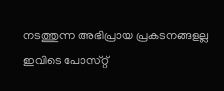നടത്തുന്ന അഭിപ്രായ പ്രകടനങ്ങളല്ല ഇവിടെ പോസ്‌റ്റ്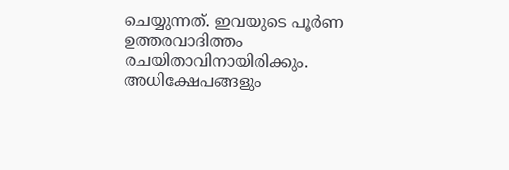ചെയ്യുന്നത്. ഇവയുടെ പൂർണ ഉത്തരവാദിത്തം രചയിതാവിനായിരിക്കും. അധിക്ഷേപങ്ങളും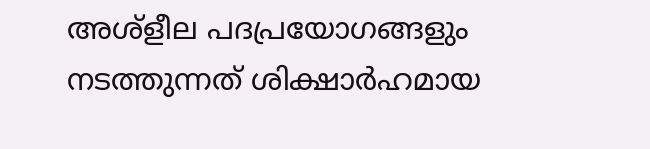അശ്‌ളീല പദപ്രയോഗങ്ങളും നടത്തുന്നത് ശിക്ഷാർഹമായ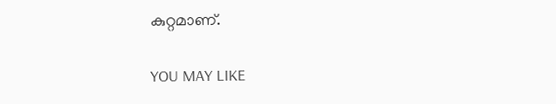കുറ്റമാണ്.

YOU MAY LIKE